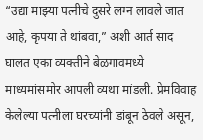“उद्या माझ्या पत्नीचे दुसरे लग्न लावले जात आहे, कृपया ते थांबवा,” अशी आर्त साद घालत एका व्यक्तीने बेळगावमध्ये माध्यमांसमोर आपली व्यथा मांडली. प्रेमविवाह केलेल्या पत्नीला घरच्यांनी डांबून ठेवले असून,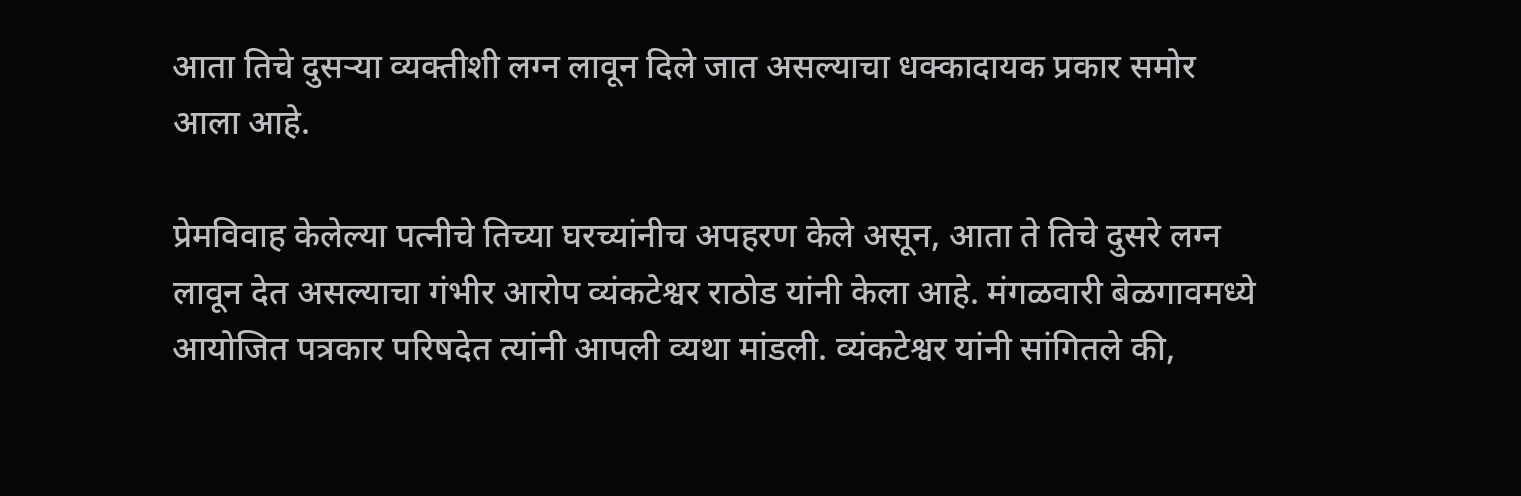आता तिचे दुसऱ्या व्यक्तीशी लग्न लावून दिले जात असल्याचा धक्कादायक प्रकार समोर आला आहे.

प्रेमविवाह केलेल्या पत्नीचे तिच्या घरच्यांनीच अपहरण केले असून, आता ते तिचे दुसरे लग्न लावून देत असल्याचा गंभीर आरोप व्यंकटेश्वर राठोड यांनी केला आहे. मंगळवारी बेळगावमध्ये आयोजित पत्रकार परिषदेत त्यांनी आपली व्यथा मांडली. व्यंकटेश्वर यांनी सांगितले की,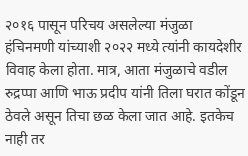२०१६ पासून परिचय असलेल्या मंजुळा हंचिनमणी यांच्याशी २०२२ मध्ये त्यांनी कायदेशीर विवाह केला होता. मात्र, आता मंजुळाचे वडील रुद्रप्पा आणि भाऊ प्रदीप यांनी तिला घरात कोंडून ठेवले असून तिचा छळ केला जात आहे. इतकेच नाही तर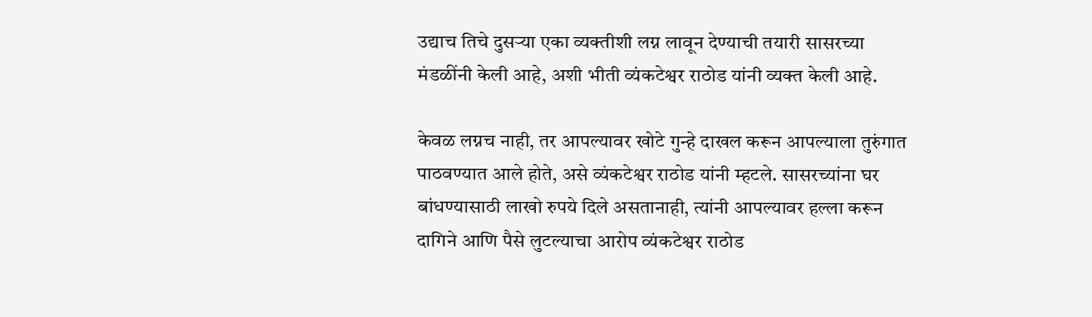उद्याच तिचे दुसऱ्या एका व्यक्तीशी लग्न लावून देण्याची तयारी सासरच्या मंडळींनी केली आहे, अशी भीती व्यंकटेश्वर राठोड यांनी व्यक्त केली आहे.

केवळ लग्नच नाही, तर आपल्यावर खोटे गुन्हे दाखल करून आपल्याला तुरुंगात पाठवण्यात आले होते, असे व्यंकटेश्वर राठोड यांनी म्हटले. सासरच्यांना घर बांधण्यासाठी लाखो रुपये दिले असतानाही, त्यांनी आपल्यावर हल्ला करून दागिने आणि पैसे लुटल्याचा आरोप व्यंकटेश्वर राठोड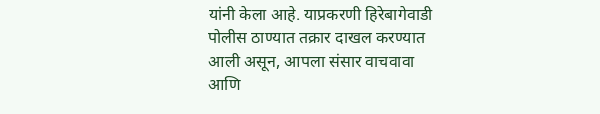यांनी केला आहे. याप्रकरणी हिरेबागेवाडी पोलीस ठाण्यात तक्रार दाखल करण्यात आली असून, आपला संसार वाचवावा आणि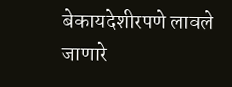बेकायदेशीरपणे लावले जाणारे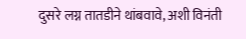दुसरे लग्न तातडीने थांबवावे, अशी विनंती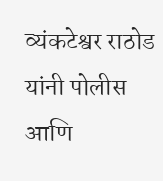व्यंकटेश्वर राठोड यांनी पोलीस आणि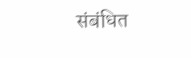संबंधित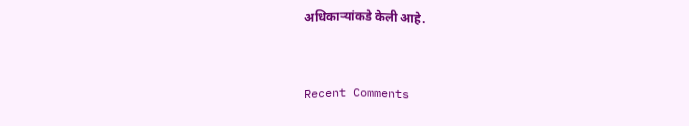अधिकाऱ्यांकडे केली आहे.


Recent Comments